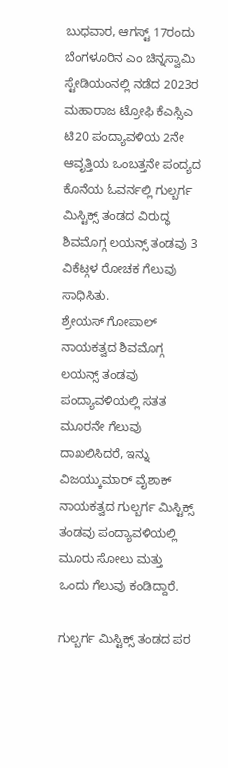ಬುಧವಾರ, ಆಗಸ್ಟ್ 17ರಂದು ಬೆಂಗಳೂರಿನ ಎಂ ಚಿನ್ನಸ್ವಾಮಿ ಸ್ಟೇಡಿಯಂನಲ್ಲಿ ನಡೆದ 2023ರ ಮಹಾರಾಜ ಟ್ರೋಫಿ ಕೆಎಸ್ಸಿಎ ಟಿ20 ಪಂದ್ಯಾವಳಿಯ 2ನೇ ಆವೃತ್ತಿಯ ಒಂಬತ್ತನೇ ಪಂದ್ಯದ ಕೊನೆಯ ಓವರ್ನಲ್ಲಿ ಗುಲ್ಬರ್ಗ ಮಿಸ್ಟಿಕ್ಸ್ ತಂಡದ ವಿರುದ್ಧ ಶಿವಮೊಗ್ಗ ಲಯನ್ಸ್ ತಂಡವು 3 ವಿಕೆಟ್ಗಳ ರೋಚಕ ಗೆಲುವು ಸಾಧಿಸಿತು.
ಶ್ರೇಯಸ್ ಗೋಪಾಲ್ ನಾಯಕತ್ವದ ಶಿವಮೊಗ್ಗ ಲಯನ್ಸ್ ತಂಡವು ಪಂದ್ಯಾವಳಿಯಲ್ಲಿ ಸತತ ಮೂರನೇ ಗೆಲುವು ದಾಖಲಿಸಿದರೆ, ಇನ್ನು ವಿಜಯ್ಕುಮಾರ್ ವೈಶಾಕ್ ನಾಯಕತ್ವದ ಗುಲ್ಬರ್ಗ ಮಿಸ್ಟಿಕ್ಸ್ ತಂಡವು ಪಂದ್ಯಾವಳಿಯಲ್ಲಿ ಮೂರು ಸೋಲು ಮತ್ತು ಒಂದು ಗೆಲುವು ಕಂಡಿದ್ದಾರೆ.

ಗುಲ್ಬರ್ಗ ಮಿಸ್ಟಿಕ್ಸ್ ತಂಡದ ಪರ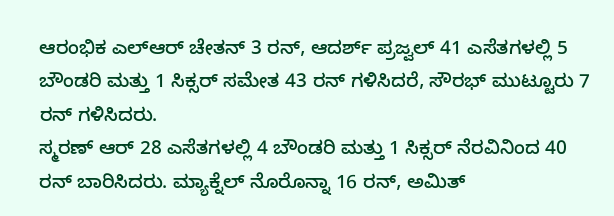ಆರಂಭಿಕ ಎಲ್ಆರ್ ಚೇತನ್ 3 ರನ್, ಆದರ್ಶ್ ಪ್ರಜ್ವಲ್ 41 ಎಸೆತಗಳಲ್ಲಿ 5 ಬೌಂಡರಿ ಮತ್ತು 1 ಸಿಕ್ಸರ್ ಸಮೇತ 43 ರನ್ ಗಳಿಸಿದರೆ, ಸೌರಭ್ ಮುಟ್ಟೂರು 7 ರನ್ ಗಳಿಸಿದರು.
ಸ್ಮರಣ್ ಆರ್ 28 ಎಸೆತಗಳಲ್ಲಿ 4 ಬೌಂಡರಿ ಮತ್ತು 1 ಸಿಕ್ಸರ್ ನೆರವಿನಿಂದ 40 ರನ್ ಬಾರಿಸಿದರು. ಮ್ಯಾಕ್ನೆಲ್ ನೊರೊನ್ನಾ 16 ರನ್, ಅಮಿತ್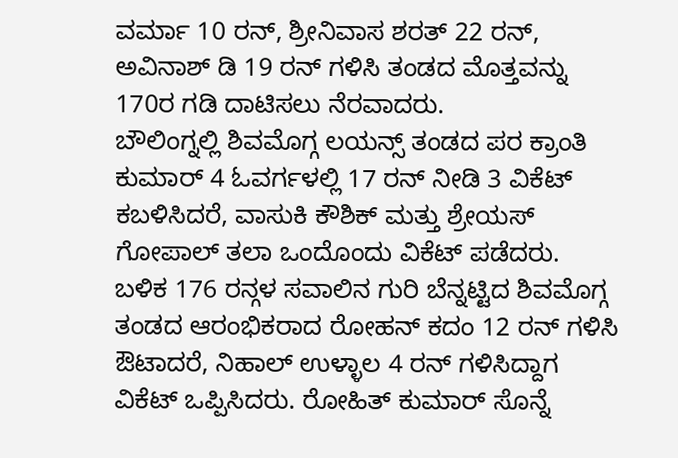ವರ್ಮಾ 10 ರನ್, ಶ್ರೀನಿವಾಸ ಶರತ್ 22 ರನ್, ಅವಿನಾಶ್ ಡಿ 19 ರನ್ ಗಳಿಸಿ ತಂಡದ ಮೊತ್ತವನ್ನು 170ರ ಗಡಿ ದಾಟಿಸಲು ನೆರವಾದರು.
ಬೌಲಿಂಗ್ನಲ್ಲಿ ಶಿವಮೊಗ್ಗ ಲಯನ್ಸ್ ತಂಡದ ಪರ ಕ್ರಾಂತಿ ಕುಮಾರ್ 4 ಓವರ್ಗಳಲ್ಲಿ 17 ರನ್ ನೀಡಿ 3 ವಿಕೆಟ್ ಕಬಳಿಸಿದರೆ, ವಾಸುಕಿ ಕೌಶಿಕ್ ಮತ್ತು ಶ್ರೇಯಸ್ ಗೋಪಾಲ್ ತಲಾ ಒಂದೊಂದು ವಿಕೆಟ್ ಪಡೆದರು.
ಬಳಿಕ 176 ರನ್ಗಳ ಸವಾಲಿನ ಗುರಿ ಬೆನ್ನಟ್ಟಿದ ಶಿವಮೊಗ್ಗ ತಂಡದ ಆರಂಭಿಕರಾದ ರೋಹನ್ ಕದಂ 12 ರನ್ ಗಳಿಸಿ ಔಟಾದರೆ, ನಿಹಾಲ್ ಉಳ್ಳಾಲ 4 ರನ್ ಗಳಿಸಿದ್ದಾಗ ವಿಕೆಟ್ ಒಪ್ಪಿಸಿದರು. ರೋಹಿತ್ ಕುಮಾರ್ ಸೊನ್ನೆ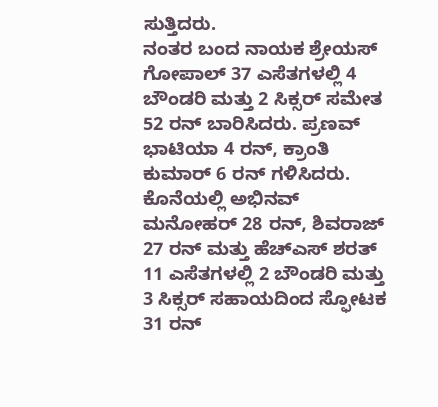ಸುತ್ತಿದರು.
ನಂತರ ಬಂದ ನಾಯಕ ಶ್ರೇಯಸ್ ಗೋಪಾಲ್ 37 ಎಸೆತಗಳಲ್ಲಿ 4 ಬೌಂಡರಿ ಮತ್ತು 2 ಸಿಕ್ಸರ್ ಸಮೇತ 52 ರನ್ ಬಾರಿಸಿದರು. ಪ್ರಣವ್ ಭಾಟಿಯಾ 4 ರನ್, ಕ್ರಾಂತಿ ಕುಮಾರ್ 6 ರನ್ ಗಳಿಸಿದರು.
ಕೊನೆಯಲ್ಲಿ ಅಭಿನವ್ ಮನೋಹರ್ 28 ರನ್, ಶಿವರಾಜ್ 27 ರನ್ ಮತ್ತು ಹೆಚ್ಎಸ್ ಶರತ್ 11 ಎಸೆತಗಳಲ್ಲಿ 2 ಬೌಂಡರಿ ಮತ್ತು 3 ಸಿಕ್ಸರ್ ಸಹಾಯದಿಂದ ಸ್ಫೋಟಕ 31 ರನ್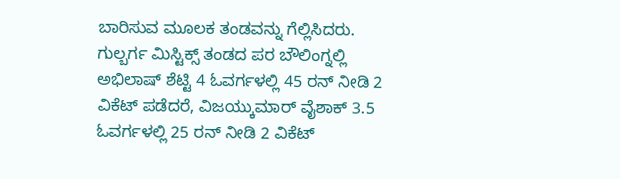ಬಾರಿಸುವ ಮೂಲಕ ತಂಡವನ್ನು ಗೆಲ್ಲಿಸಿದರು.
ಗುಲ್ಬರ್ಗ ಮಿಸ್ಟಿಕ್ಸ್ ತಂಡದ ಪರ ಬೌಲಿಂಗ್ನಲ್ಲಿ ಅಭಿಲಾಷ್ ಶೆಟ್ಟಿ 4 ಓವರ್ಗಳಲ್ಲಿ 45 ರನ್ ನೀಡಿ 2 ವಿಕೆಟ್ ಪಡೆದರೆ, ವಿಜಯ್ಕುಮಾರ್ ವೈಶಾಕ್ 3.5 ಓವರ್ಗಳಲ್ಲಿ 25 ರನ್ ನೀಡಿ 2 ವಿಕೆಟ್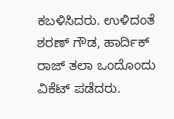ಕಬಳಿಸಿದರು. ಉಳಿದಂತೆ ಶರಣ್ ಗೌಡ, ಹಾರ್ದಿಕ್ ರಾಜ್ ತಲಾ ಒಂದೊಂದು ವಿಕೆಟ್ ಪಡೆದರು.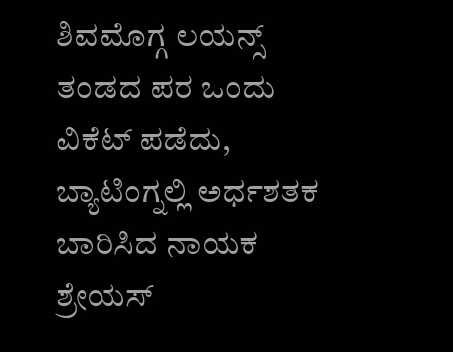ಶಿವಮೊಗ್ಗ ಲಯನ್ಸ್ ತಂಡದ ಪರ ಒಂದು ವಿಕೆಟ್ ಪಡೆದು, ಬ್ಯಾಟಿಂಗ್ನಲ್ಲಿ ಅರ್ಧಶತಕ ಬಾರಿಸಿದ ನಾಯಕ ಶ್ರೇಯಸ್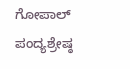ಗೋಪಾಲ್ ಪಂದ್ಯಶ್ರೇಷ್ಠ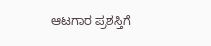ಆಟಗಾರ ಪ್ರಶಸ್ತಿಗೆ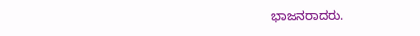ಭಾಜನರಾದರು.